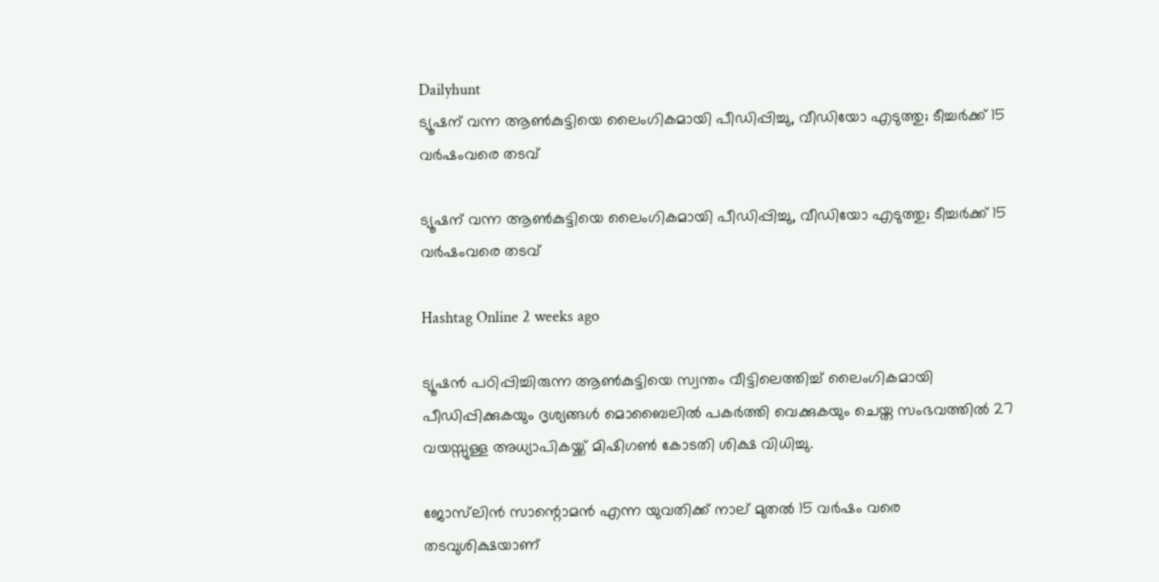Dailyhunt
ട്യൂഷന് വന്ന ആണ്‍കുട്ടിയെ ലൈംഗികമായി പീഡിപ്പിച്ചു, വീഡിയോ എടുത്തു; ടീച്ചര്‍ക്ക് 15 വര്‍ഷംവരെ തടവ്

ട്യൂഷന് വന്ന ആണ്‍കുട്ടിയെ ലൈംഗികമായി പീഡിപ്പിച്ചു, വീഡിയോ എടുത്തു; ടീച്ചര്‍ക്ക് 15 വര്‍ഷംവരെ തടവ്

Hashtag Online 2 weeks ago

ട്യൂഷൻ പഠിപ്പിച്ചിരുന്ന ആണ്‍കുട്ടിയെ സ്വന്തം വീട്ടിലെത്തിച്ച്‌ ലൈംഗികമായി പീഡിപ്പിക്കുകയും ദൃശ്യങ്ങള്‍ മൊബൈലില്‍ പകർത്തി വെക്കുകയും ചെയ്ത സംഭവത്തില്‍ 27 വയസ്സുള്ള അധ്യാപികയ്ക്ക് മിഷിഗണ്‍ കോടതി ശിക്ഷ വിധിച്ചു.

ജോസ്‌ലിൻ സാന്റൊമൻ എന്ന യുവതിക്ക് നാല് മുതല്‍ 15 വർഷം വരെ തടവുശിക്ഷയാണ്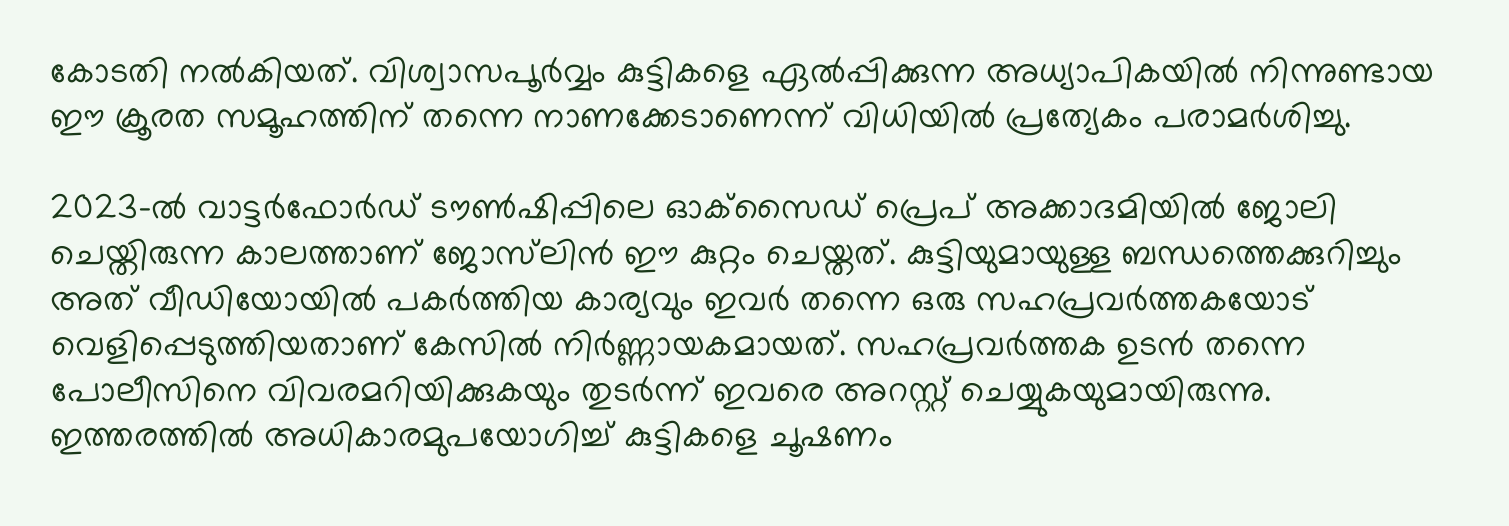കോടതി നല്‍കിയത്. വിശ്വാസപൂർവ്വം കുട്ടികളെ ഏല്‍പ്പിക്കുന്ന അധ്യാപികയില്‍ നിന്നുണ്ടായ ഈ ക്രൂരത സമൂഹത്തിന് തന്നെ നാണക്കേടാണെന്ന് വിധിയില്‍ പ്രത്യേകം പരാമർശിച്ചു.

2023-ല്‍ വാട്ടർഫോർഡ് ടൗണ്‍ഷിപ്പിലെ ഓക്‌സൈഡ് പ്രെപ് അക്കാദമിയില്‍ ജോലി ചെയ്തിരുന്ന കാലത്താണ് ജോസ്‌ലിൻ ഈ കുറ്റം ചെയ്തത്. കുട്ടിയുമായുള്ള ബന്ധത്തെക്കുറിച്ചും അത് വീഡിയോയില്‍ പകർത്തിയ കാര്യവും ഇവർ തന്നെ ഒരു സഹപ്രവർത്തകയോട് വെളിപ്പെടുത്തിയതാണ് കേസില്‍ നിർണ്ണായകമായത്. സഹപ്രവർത്തക ഉടൻ തന്നെ പോലീസിനെ വിവരമറിയിക്കുകയും തുടർന്ന് ഇവരെ അറസ്റ്റ് ചെയ്യുകയുമായിരുന്നു. ഇത്തരത്തില്‍ അധികാരമുപയോഗിച്ച്‌ കുട്ടികളെ ചൂഷണം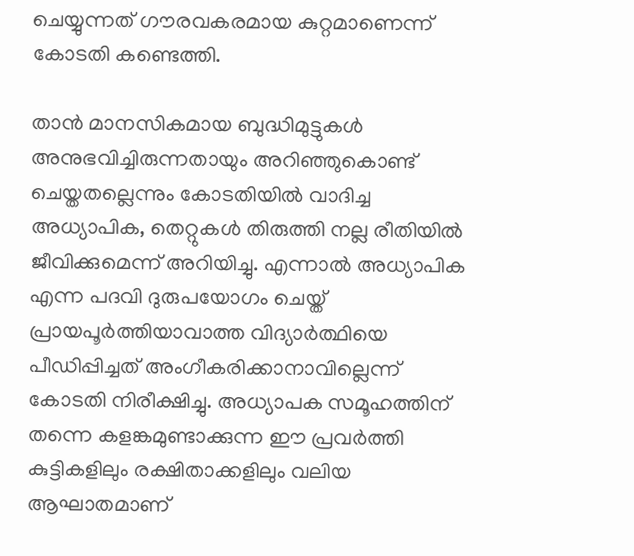ചെയ്യുന്നത് ഗൗരവകരമായ കുറ്റമാണെന്ന് കോടതി കണ്ടെത്തി.

താൻ മാനസികമായ ബുദ്ധിമുട്ടുകള്‍ അനുഭവിച്ചിരുന്നതായും അറിഞ്ഞുകൊണ്ട് ചെയ്തതല്ലെന്നും കോടതിയില്‍ വാദിച്ച അധ്യാപിക, തെറ്റുകള്‍ തിരുത്തി നല്ല രീതിയില്‍ ജീവിക്കുമെന്ന് അറിയിച്ചു. എന്നാല്‍ അധ്യാപിക എന്ന പദവി ദുരുപയോഗം ചെയ്ത് പ്രായപൂർത്തിയാവാത്ത വിദ്യാർത്ഥിയെ പീഡിപ്പിച്ചത് അംഗീകരിക്കാനാവില്ലെന്ന് കോടതി നിരീക്ഷിച്ചു. അധ്യാപക സമൂഹത്തിന് തന്നെ കളങ്കമുണ്ടാക്കുന്ന ഈ പ്രവർത്തി കുട്ടികളിലും രക്ഷിതാക്കളിലും വലിയ ആഘാതമാണ്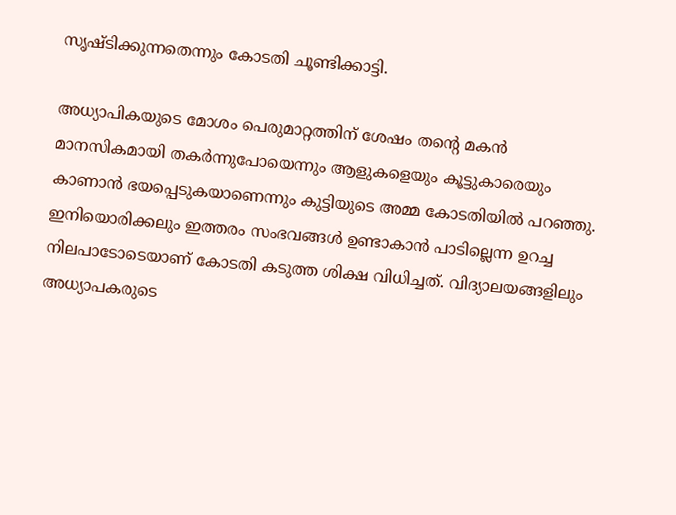സൃഷ്ടിക്കുന്നതെന്നും കോടതി ചൂണ്ടിക്കാട്ടി.

അധ്യാപികയുടെ മോശം പെരുമാറ്റത്തിന് ശേഷം തന്റെ മകൻ മാനസികമായി തകർന്നുപോയെന്നും ആളുകളെയും കൂട്ടുകാരെയും കാണാൻ ഭയപ്പെടുകയാണെന്നും കുട്ടിയുടെ അമ്മ കോടതിയില്‍ പറഞ്ഞു. ഇനിയൊരിക്കലും ഇത്തരം സംഭവങ്ങള്‍ ഉണ്ടാകാൻ പാടില്ലെന്ന ഉറച്ച നിലപാടോടെയാണ് കോടതി കടുത്ത ശിക്ഷ വിധിച്ചത്. വിദ്യാലയങ്ങളിലും അധ്യാപകരുടെ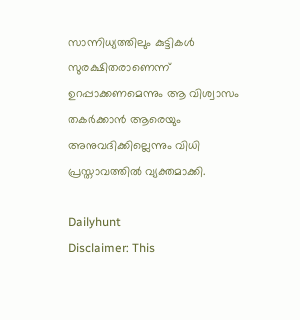സാന്നിധ്യത്തിലും കുട്ടികള്‍ സുരക്ഷിതരാണെന്ന് ഉറപ്പാക്കണമെന്നും ആ വിശ്വാസം തകർക്കാൻ ആരെയും അനുവദിക്കില്ലെന്നും വിധി പ്രസ്താവത്തില്‍ വ്യക്തമാക്കി.

Dailyhunt
Disclaimer: This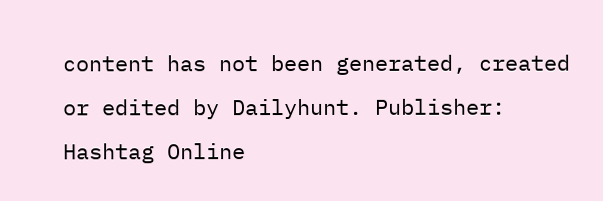content has not been generated, created or edited by Dailyhunt. Publisher: Hashtag Online